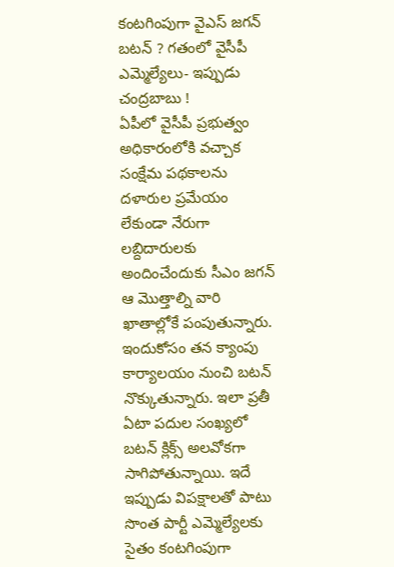కంటగింపుగా వైఎస్ జగన్ బటన్ ? గతంలో వైసీపీ ఎమ్మెల్యేలు- ఇప్పుడు చంద్రబాబు !
ఏపీలో వైసీపీ ప్రభుత్వం అధికారంలోకి వచ్చాక సంక్షేమ పథకాలను దళారుల ప్రమేయం లేకుండా నేరుగా లబ్దిదారులకు అందించేందుకు సీఎం జగన్ ఆ మొత్తాల్ని వారి ఖాతాల్లోకే పంపుతున్నారు. ఇందుకోసం తన క్యాంపు కార్యాలయం నుంచి బటన్ నొక్కుతున్నారు. ఇలా ప్రతీ ఏటా పదుల సంఖ్యలో బటన్ క్లిక్స్ అలవోకగా సాగిపోతున్నాయి. ఇదే ఇప్పుడు విపక్షాలతో పాటు సొంత పార్టీ ఎమ్మెల్యేలకు సైతం కంటగింపుగా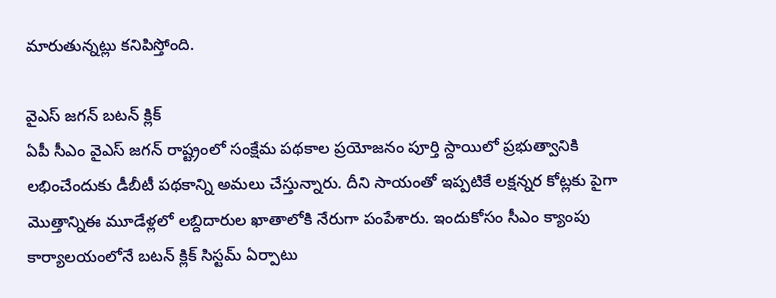మారుతున్నట్లు కనిపిస్తోంది.

వైఎస్ జగన్ బటన్ క్లిక్
ఏపీ సీఎం వైఎస్ జగన్ రాష్ట్రంలో సంక్షేమ పథకాల ప్రయోజనం పూర్తి స్దాయిలో ప్రభుత్వానికి లభించేందుకు డీబీటీ పథకాన్ని అమలు చేస్తున్నారు. దీని సాయంతో ఇప్పటికే లక్షన్నర కోట్లకు పైగా మొత్తాన్నిఈ మూడేళ్లలో లబ్దిదారుల ఖాతాలోకి నేరుగా పంపేశారు. ఇందుకోసం సీఎం క్యాంపు కార్యాలయంలోనే బటన్ క్లిక్ సిస్టమ్ ఏర్పాటు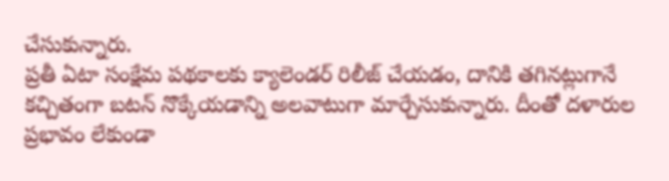చేసుకున్నారు.
ప్రతీ ఏటా సంక్షేమ పథకాలకు క్యాలెండర్ రిలీజ్ చేయడం, దానికి తగినట్లుగానే కచ్చితంగా బటన్ నొక్కేయడాన్ని అలవాటుగా మార్చేసుకున్నారు. దీంతో దళారుల ప్రభావం లేకుండా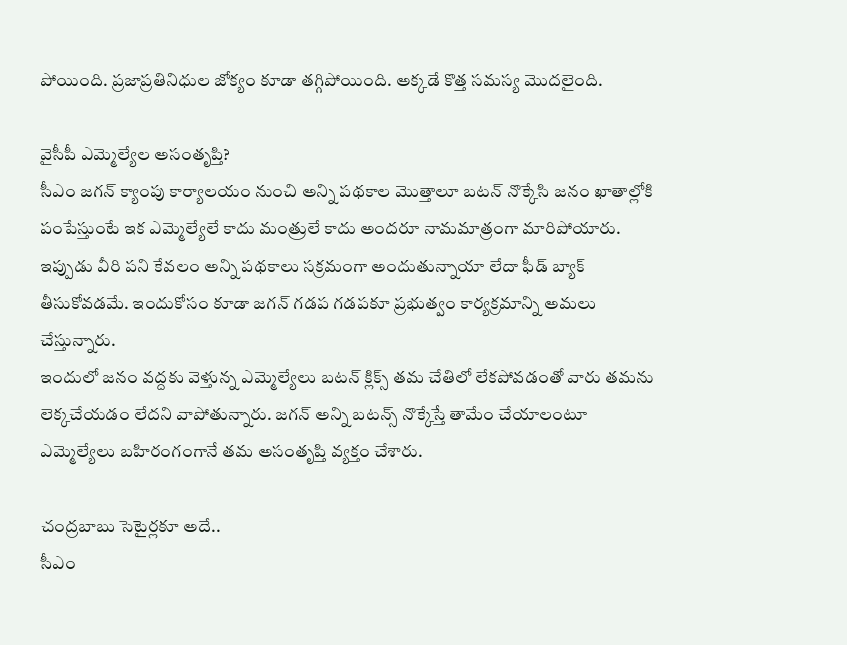పోయింది. ప్రజాప్రతినిధుల జోక్యం కూడా తగ్గిపోయింది. అక్కడే కొత్త సమస్య మొదలైంది.

వైసీపీ ఎమ్మెల్యేల అసంతృప్తి?
సీఎం జగన్ క్యాంపు కార్యాలయం నుంచి అన్ని పథకాల మొత్తాలూ బటన్ నొక్కేసి జనం ఖాతాల్లోకి పంపేస్తుంటే ఇక ఎమ్మెల్యేలే కాదు మంత్రులే కాదు అందరూ నామమాత్రంగా మారిపోయారు. ఇప్పుడు వీరి పని కేవలం అన్ని పథకాలు సక్రమంగా అందుతున్నాయా లేదా ఫీడ్ బ్యాక్ తీసుకోవడమే. ఇందుకోసం కూడా జగన్ గడప గడపకూ ప్రభుత్వం కార్యక్రమాన్ని అమలు చేస్తున్నారు.
ఇందులో జనం వద్దకు వెళ్తున్న ఎమ్మెల్యేలు బటన్ క్లిక్స్ తమ చేతిలో లేకపోవడంతో వారు తమను లెక్కచేయడం లేదని వాపోతున్నారు. జగన్ అన్ని బటన్స్ నొక్కేస్తే తామేం చేయాలంటూ ఎమ్మెల్యేలు బహిరంగంగానే తమ అసంతృప్తి వ్యక్తం చేశారు.

చంద్రబాబు సెటైర్లకూ అదే..
సీఎం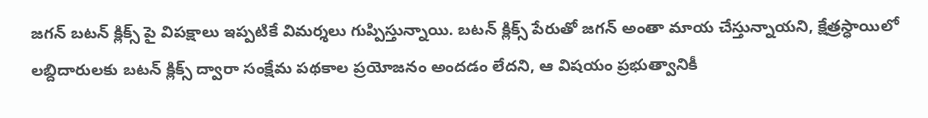జగన్ బటన్ క్లిక్స్ పై విపక్షాలు ఇప్పటికే విమర్శలు గుప్పిస్తున్నాయి. బటన్ క్లిక్స్ పేరుతో జగన్ అంతా మాయ చేస్తున్నాయని, క్షేత్రస్ధాయిలో లబ్దిదారులకు బటన్ క్లిక్స్ ద్వారా సంక్షేమ పథకాల ప్రయోజనం అందడం లేదని, ఆ విషయం ప్రభుత్వానికీ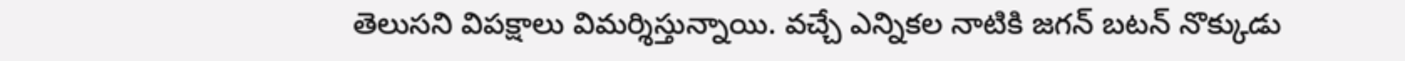తెలుసని విపక్షాలు విమర్శిస్తున్నాయి. వచ్చే ఎన్నికల నాటికి జగన్ బటన్ నొక్కుడు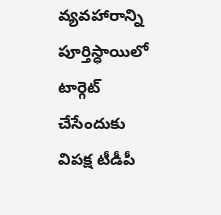వ్యవహారాన్ని పూర్తిస్ధాయిలో టార్గెట్ చేసేందుకు విపక్ష టీడీపీ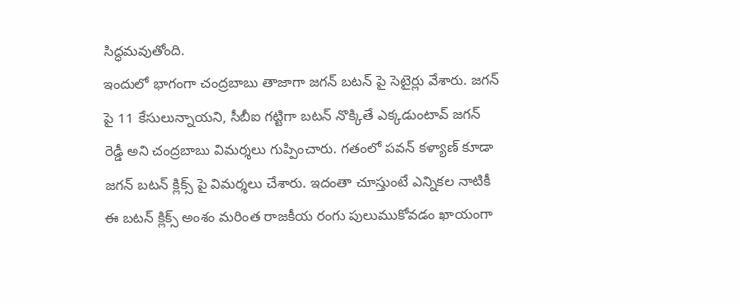సిద్ధమవుతోంది.
ఇందులో భాగంగా చంద్రబాబు తాజాగా జగన్ బటన్ పై సెటైర్లు వేశారు. జగన్ పై 11 కేసులున్నాయని, సీబీఐ గట్టిగా బటన్ నొక్కితే ఎక్కడుంటావ్ జగన్ రెడ్డీ అని చంద్రబాబు విమర్శలు గుప్పించారు. గతంలో పవన్ కళ్యాణ్ కూడా జగన్ బటన్ క్లిక్స్ పై విమర్శలు చేశారు. ఇదంతా చూస్తుంటే ఎన్నికల నాటికీ ఈ బటన్ క్లిక్స్ అంశం మరింత రాజకీయ రంగు పులుముకోవడం ఖాయంగా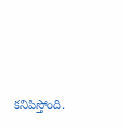కనిపిస్తోంది.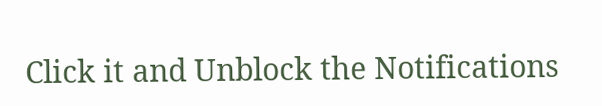Click it and Unblock the Notifications